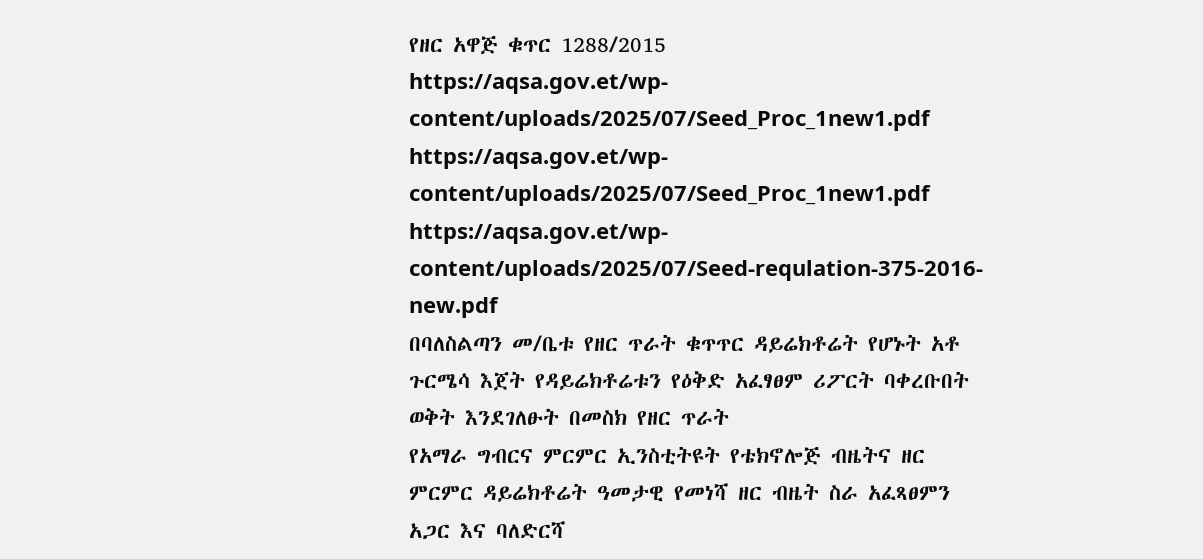የዘር አዋጅ ቁጥር 1288/2015
https://aqsa.gov.et/wp-content/uploads/2025/07/Seed_Proc_1new1.pdf
https://aqsa.gov.et/wp-content/uploads/2025/07/Seed_Proc_1new1.pdf
https://aqsa.gov.et/wp-content/uploads/2025/07/Seed-requlation-375-2016-new.pdf
በባለስልጣን መ/ቤቱ የዘር ጥራት ቁጥጥር ዳይሬክቶሬት የሆኑት አቶ ጉርሜሳ እጀት የዳይሬክቶሬቱን የዕቅድ አፈፃፀም ሪፖርት ባቀረቡበት ወቅት እንደገለፁት በመስክ የዘር ጥራት
የአማራ ግብርና ምርምር ኢንስቲትዩት የቴክኖሎጅ ብዜትና ዘር ምርምር ዳይሬክቶሬት ዓመታዊ የመነሻ ዘር ብዜት ስራ አፈጻፀምን አጋር እና ባለድርሻ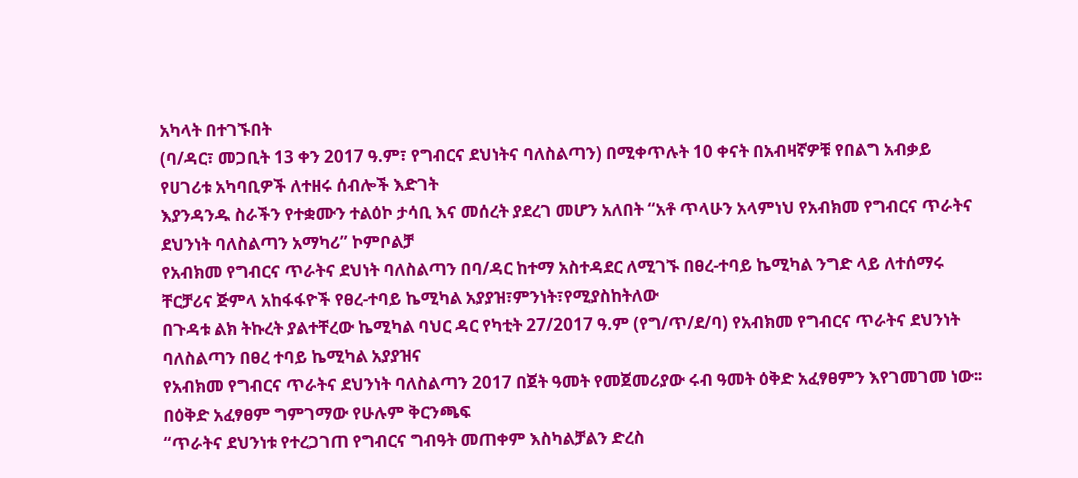አካላት በተገኙበት
(ባ/ዳር፣ መጋቢት 13 ቀን 2017 ዓ.ም፣ የግብርና ደህነትና ባለስልጣን) በሚቀጥሉት 10 ቀናት በአብዛኛዎቹ የበልግ አብቃይ የሀገሪቱ አካባቢዎች ለተዘሩ ሰብሎች እድገት
እያንዳንዱ ስራችን የተቋሙን ተልዕኮ ታሳቢ እና መሰረት ያደረገ መሆን አለበት “አቶ ጥላሁን አላምነህ የአብክመ የግብርና ጥራትና ደህንነት ባለስልጣን አማካሪ” ኮምቦልቻ
የአብክመ የግብርና ጥራትና ደህነት ባለስልጣን በባ/ዳር ከተማ አስተዳደር ለሚገኙ በፀረ-ተባይ ኬሚካል ንግድ ላይ ለተሰማሩ ቸርቻሪና ጅምላ አከፋፋዮች የፀረ-ተባይ ኬሚካል አያያዝ፣ምንነት፣የሚያስከትለው
በጉዳቱ ልክ ትኩረት ያልተቸረው ኬሚካል ባህር ዳር የካቲት 27/2017 ዓ.ም (የግ/ጥ/ደ/ባ) የአብክመ የግብርና ጥራትና ደህንነት ባለስልጣን በፀረ ተባይ ኬሚካል አያያዝና
የአብክመ የግብርና ጥራትና ደህንነት ባለስልጣን 2017 በጀት ዓመት የመጀመሪያው ሩብ ዓመት ዕቅድ አፈፃፀምን እየገመገመ ነው፡፡ በዕቅድ አፈፃፀም ግምገማው የሁሉም ቅርንጫፍ
“ጥራትና ደህንነቱ የተረጋገጠ የግብርና ግብዓት መጠቀም እስካልቻልን ድረስ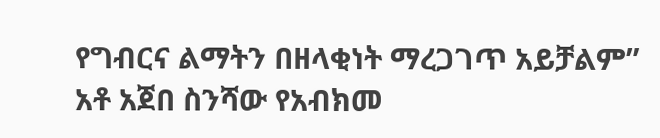የግብርና ልማትን በዘላቂነት ማረጋገጥ አይቻልም” አቶ አጀበ ስንሻው የአብክመ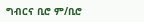ግብርና ቢሮ ም/ቢሮ